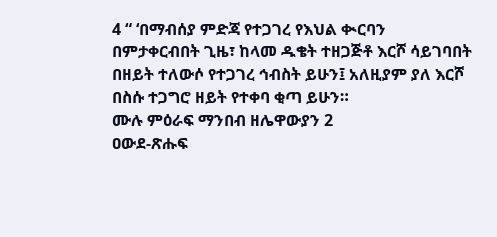4 “ ‘በማብሰያ ምድጃ የተጋገረ የእህል ቊርባን በምታቀርብበት ጊዜ፣ ከላመ ዱቄት ተዘጋጅቶ እርሾ ሳይገባበት በዘይት ተለውሶ የተጋገረ ኅብስት ይሁን፤ አለዚያም ያለ እርሾ በስሱ ተጋግሮ ዘይት የተቀባ ቂጣ ይሁን።
ሙሉ ምዕራፍ ማንበብ ዘሌዋውያን 2
ዐውደ-ጽሑፍ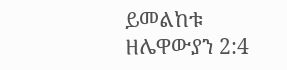ይመልከቱ ዘሌዋውያን 2:4